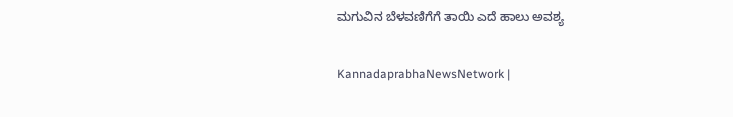ಮಗುವಿನ ಬೆಳವಣಿಗೆಗೆ ತಾಯಿ ಎದೆ ಹಾಲು ಅವಶ್ಯ

KannadaprabhaNewsNetwork |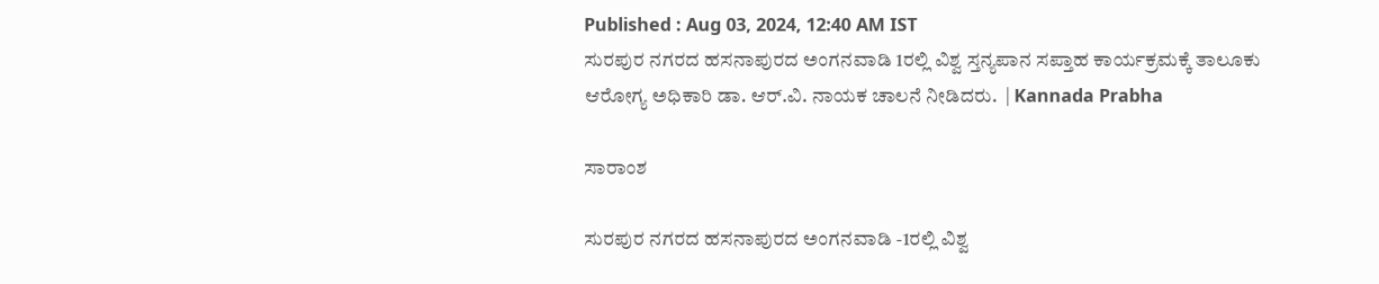Published : Aug 03, 2024, 12:40 AM IST
ಸುರಪುರ ನಗರದ ಹಸನಾಪುರದ ಅಂಗನವಾಡಿ 1ರಲ್ಲಿ ವಿಶ್ವ ಸ್ತನ್ಯಪಾನ ಸಪ್ತಾಹ ಕಾರ್ಯಕ್ರಮಕ್ಕೆ ತಾಲೂಕು ಆರೋಗ್ಯ ಅಧಿಕಾರಿ ಡಾ. ಆರ್.ವಿ. ನಾಯಕ ಚಾಲನೆ ನೀಡಿದರು.  | Kannada Prabha

ಸಾರಾಂಶ

ಸುರಪುರ ನಗರದ ಹಸನಾಪುರದ ಅಂಗನವಾಡಿ -1ರಲ್ಲಿ ವಿಶ್ವ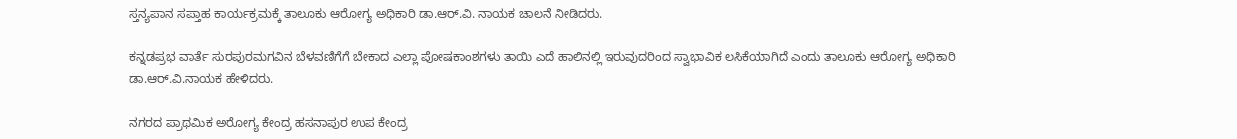ಸ್ತನ್ಯಪಾನ ಸಪ್ತಾಹ ಕಾರ್ಯಕ್ರಮಕ್ಕೆ ತಾಲೂಕು ಆರೋಗ್ಯ ಅಧಿಕಾರಿ ಡಾ.ಆರ್.ವಿ. ನಾಯಕ ಚಾಲನೆ ನೀಡಿದರು.

ಕನ್ನಡಪ್ರಭ ವಾರ್ತೆ ಸುರಪುರಮಗವಿನ ಬೆಳವಣಿಗೆಗೆ ಬೇಕಾದ ಎಲ್ಲಾ ಪೋಷಕಾಂಶಗಳು ತಾಯಿ ಎದೆ ಹಾಲಿನಲ್ಲಿ ಇರುವುದರಿಂದ ಸ್ವಾಭಾವಿಕ ಲಸಿಕೆಯಾಗಿದೆ ಎಂದು ತಾಲೂಕು ಆರೋಗ್ಯ ಅಧಿಕಾರಿ ಡಾ.ಆರ್.ವಿ.ನಾಯಕ ಹೇಳಿದರು.

ನಗರದ ಪ್ರಾಥಮಿಕ ಅರೋಗ್ಯ ಕೇಂದ್ರ ಹಸನಾಪುರ ಉಪ ಕೇಂದ್ರ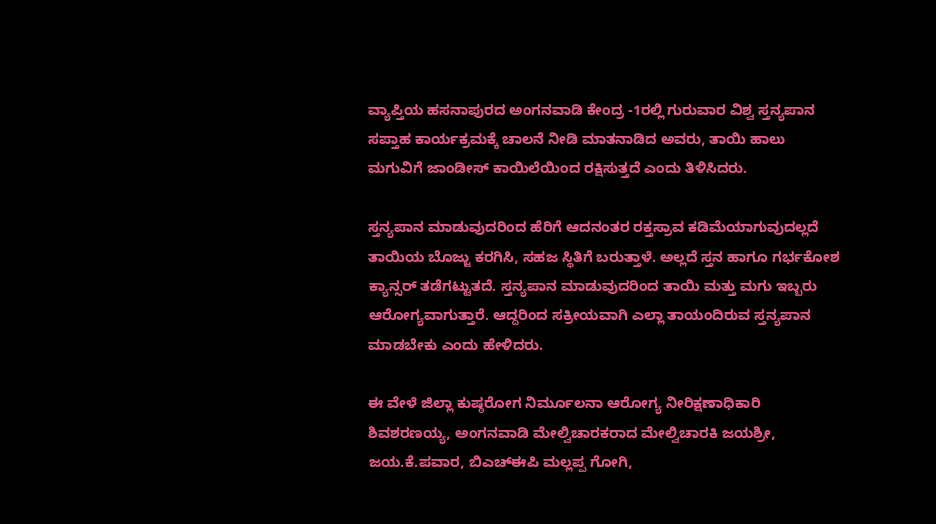ವ್ಯಾಪ್ತಿಯ ಹಸನಾಪುರದ ಅಂಗನವಾಡಿ ಕೇಂದ್ರ -1ರಲ್ಲಿ ಗುರುವಾರ ವಿಶ್ವ ಸ್ತನ್ಯಪಾನ ಸಪ್ತಾಹ ಕಾರ್ಯಕ್ರಮಕ್ಕೆ ಚಾಲನೆ ನೀಡಿ ಮಾತನಾಡಿದ ಅವರು, ತಾಯಿ ಹಾಲು ಮಗುವಿಗೆ ಜಾಂಡೀಸ್ ಕಾಯಿಲೆಯಿಂದ ರಕ್ಷಿಸುತ್ತದೆ ಎಂದು ತಿಳಿಸಿದರು.

ಸ್ತನ್ಯಪಾನ ಮಾಡುವುದರಿಂದ ಹೆರಿಗೆ ಆದನಂತರ ರಕ್ತಸ್ರಾವ ಕಡಿಮೆಯಾಗುವುದಲ್ಲದೆ ತಾಯಿಯ ಬೊಜ್ಜು ಕರಗಿಸಿ, ಸಹಜ ಸ್ಥಿತಿಗೆ ಬರುತ್ತಾಳೆ. ಅಲ್ಲದೆ ಸ್ತನ ಹಾಗೂ ಗರ್ಭಕೋಶ ಕ್ಯಾನ್ಸರ್ ತಡೆಗಟ್ಟುತದೆ. ಸ್ತನ್ಯಪಾನ ಮಾಡುವುದರಿಂದ ತಾಯಿ ಮತ್ತು ಮಗು ಇಬ್ಬರು ಆರೋಗ್ಯವಾಗುತ್ತಾರೆ. ಆದ್ದರಿಂದ ಸಕ್ರೀಯವಾಗಿ ಎಲ್ಲಾ ತಾಯಂದಿರುವ ಸ್ತನ್ಯಪಾನ ಮಾಡಬೇಕು ಎಂದು ಹೇಳಿದರು.

ಈ ವೇಳೆ ಜಿಲ್ಲಾ ಕುಷ್ಠರೋಗ ನಿರ್ಮೂಲನಾ ಆರೋಗ್ಯ ನೀರಿಕ್ಷಣಾಧಿಕಾರಿ ಶಿವಶರಣಯ್ಯ, ಅಂಗನವಾಡಿ ಮೇಲ್ವಿಚಾರಕರಾದ ಮೇಲ್ವಿಚಾರಕಿ ಜಯಶ್ರೀ, ಜಯ.ಕೆ.ಪವಾರ, ಬಿಎಚ್ಈಪಿ ಮಲ್ಲಪ್ಪ ಗೋಗಿ,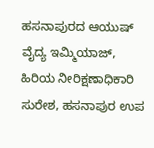ಹಸನಾಪುರದ ಆಯುಷ್ ವೈದ್ಯ ಇಮ್ಮಿಯಾಜ್, ಹಿರಿಯ ನೀರಿಕ್ಷಣಾಧಿಕಾರಿ ಸುರೇಶ, ಹಸನಾಪುರ ಉಪ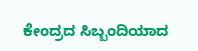ಕೇಂದ್ರದ ಸಿಬ್ಬಂದಿಯಾದ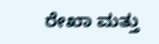ರೇಖಾ ಮತ್ತು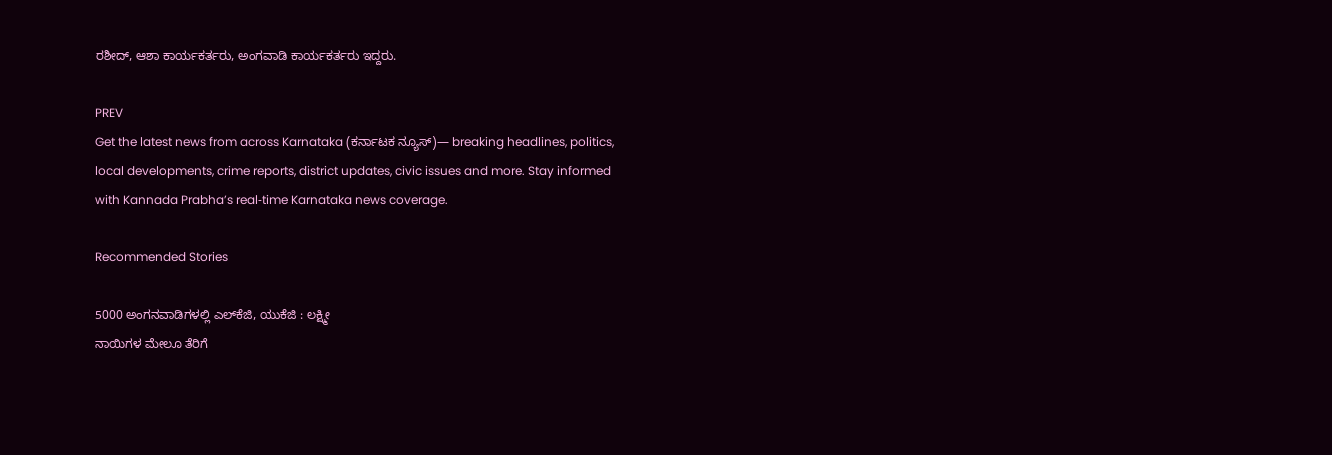ರಶೀದ್, ಆಶಾ ಕಾರ್ಯಕರ್ತರು, ಅಂಗವಾಡಿ ಕಾರ್ಯಕರ್ತರು ಇದ್ದರು.

PREV
Get the latest news from across Karnataka (ಕರ್ನಾಟಕ ನ್ಯೂಸ್)— breaking headlines, politics, local developments, crime reports, district updates, civic issues and more. Stay informed with Kannada Prabha’s real‑time Karnataka news coverage.

Recommended Stories

5000 ಅಂಗನವಾಡಿಗಳಲ್ಲಿ ಎಲ್‌ಕೆಜಿ, ಯುಕೆಜಿ : ಲಕ್ಷ್ಮೀ
ನಾಯಿಗಳ ಮೇಲೂ ತೆರಿಗೆ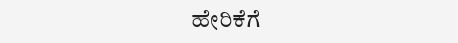ಹೇರಿಕೆಗೆ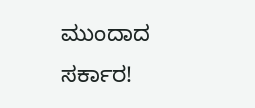ಮುಂದಾದ ಸರ್ಕಾರ!